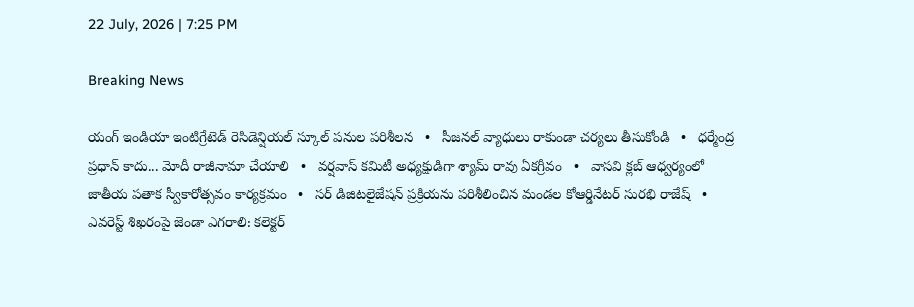22 July, 2026 | 7:25 PM

Breaking News

యంగ్ ఇండియా ఇంటిగ్రేటెడ్ రెసిడెన్షియల్ స్కూల్ పనుల పరిశీలన   •   సీజనల్ వ్యాధులు రాకుండా చర్యలు తీసుకోండి   •   ధర్మేంద్ర ప్రధాన్ కాదు... మోదీ రాజీనామా చేయాలి   •   వర్షవాస్ కమిటీ అధ్యక్షుడిగా శ్యామ్‌ రావు ఏకగ్రీవం   •   వాసవి క్లబ్ ఆధ్వర్యంలో జాతీయ పతాక స్వీకారోత్సవం కార్యక్రమం   •   సర్ డిజిటలైజేషన్ ప్రక్రియను పరిశీలించిన మండల కోఆర్డినేటర్ సురభి రాజేష్   •   ఎవరెస్ట్ శిఖరంపై జెండా ఎగరాలి: కలెక్టర్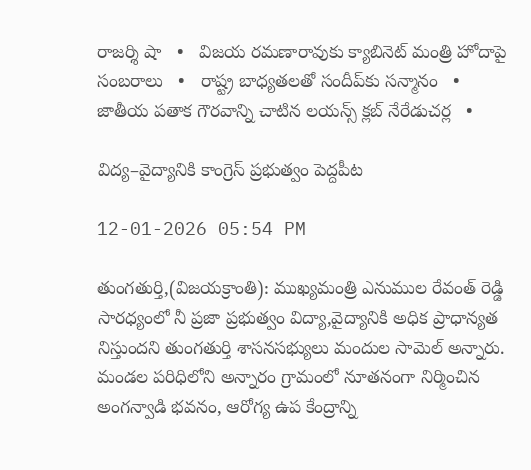రాజర్శి షా   •   విజయ రమణారావుకు క్యాబినెట్ మంత్రి హోదాపై సంబరాలు   •   రాష్ట్ర బాధ్యతలతో సందీప్‌కు సన్మానం   •   జాతీయ పతాక గౌరవాన్ని చాటిన లయన్స్ క్లబ్ నేరేడుచర్ల   •

విద్య–వైద్యానికి కాంగ్రెస్ ప్రభుత్వం పెద్దపీట

12-01-2026 05:54 PM

తుంగతుర్తి,(విజయక్రాంతి): ముఖ్యమంత్రి ఎనుముల రేవంత్ రెడ్డి సారధ్యంలో నీ ప్రజా ప్రభుత్వం విద్యా,వైద్యానికి అధిక ప్రాధాన్యత నిస్తుందని తుంగతుర్తి శాసనసభ్యులు మందుల సామెల్ అన్నారు. మండల పరిధిలోని అన్నారం గ్రామంలో నూతనంగా నిర్మించిన అంగన్వాడి భవనం, ఆరోగ్య ఉప కేంద్రాన్ని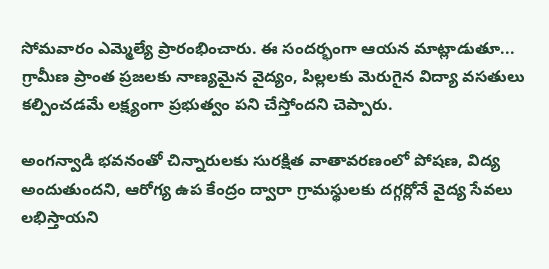సోమవారం ఎమ్మెల్యే ప్రారంభించారు. ఈ సందర్భంగా ఆయన మాట్లాడుతూ... గ్రామీణ ప్రాంత ప్రజలకు నాణ్యమైన వైద్యం, పిల్లలకు మెరుగైన విద్యా వసతులు కల్పించడమే లక్ష్యంగా ప్రభుత్వం పని చేస్తోందని చెప్పారు.

అంగన్వాడి భవనంతో చిన్నారులకు సురక్షిత వాతావరణంలో పోషణ, విద్య అందుతుందని, ఆరోగ్య ఉప కేంద్రం ద్వారా గ్రామస్థులకు దగ్గర్లోనే వైద్య సేవలు లభిస్తాయని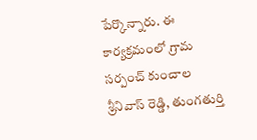పేర్కొన్నారు. ఈ కార్యక్రమంలో గ్రామ సర్పంచ్ కుంచాల శ్రీనివాస్ రెడ్డి, తుంగతుర్తి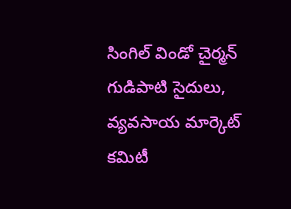సింగిల్ విండో చైర్మన్ గుడిపాటి సైదులు, వ్యవసాయ మార్కెట్ కమిటీ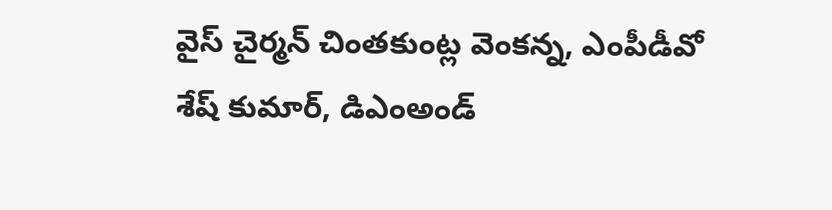వైస్ చైర్మన్ చింతకుంట్ల వెంకన్న, ఎంపీడీవో శేష్ కుమార్, డిఎంఅండ్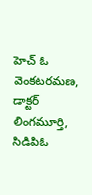హెచ్ ఓ వెంకటరమణ, డాక్టర్ లింగమూర్తి, సిడిపిఓ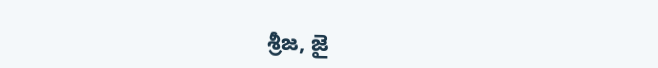శ్రీజ, జై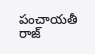పంచాయతీ రాజ్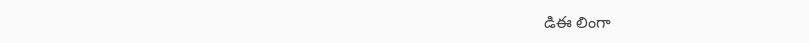డిఈ లింగా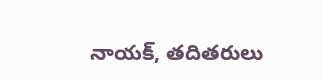నాయక్, తదితరులు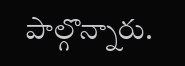పాల్గొన్నారు.